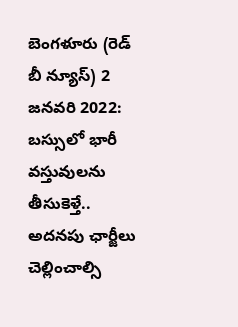బెంగళూరు (రెడ్ బీ న్యూస్) 2 జనవరి 2022: బస్సులో భారీ వస్తువులను తీసుకెళ్తే.. అదనపు ఛార్జీలు చెల్లించాల్సి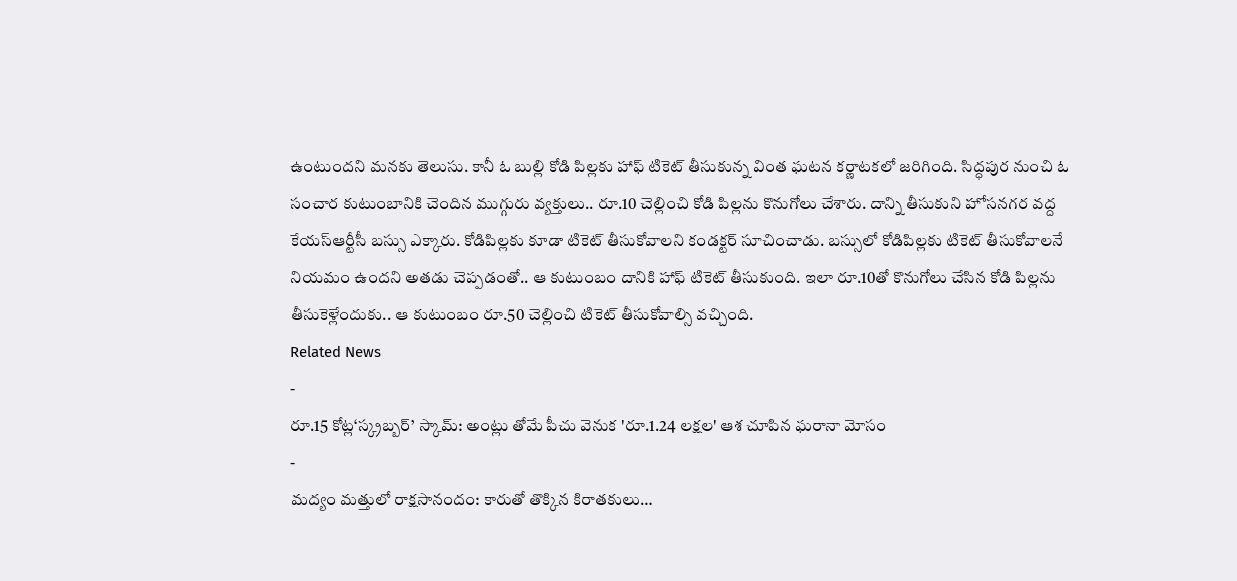ఉంటుందని మనకు తెలుసు. కానీ ఓ బుల్లి కోడి పిల్లకు హాఫ్ టికెట్ తీసుకున్న వింత ఘటన కర్ణాటకలో జరిగింది. సిద్ధపుర నుంచి ఓ సంచార కుటుంబానికి చెందిన ముగ్గురు వ్యక్తులు.. రూ.10 చెల్లించి కోడి పిల్లను కొనుగోలు చేశారు. దాన్ని తీసుకుని హోసనగర వద్ద కేయస్ఆర్టీసీ బస్సు ఎక్కారు. కోడిపిల్లకు కూడా టికెట్ తీసుకోవాలని కండక్టర్ సూచించాడు. బస్సులో కోడిపిల్లకు టికెట్ తీసుకోవాలనే నియమం ఉందని అతడు చెప్పడంతో.. ఆ కుటుంబం దానికి హాఫ్ టికెట్ తీసుకుంది. ఇలా రూ.10తో కొనుగోలు చేసిన కోడి పిల్లను తీసుకెళ్లేందుకు.. ఆ కుటుంబం రూ.50 చెల్లించి టికెట్ తీసుకోవాల్సి వచ్చింది.
Related News
-
రూ.15 కోట్ల‘స్క్రబ్బర్’ స్కామ్: అంట్లు తోమే పీచు వెనుక 'రూ.1.24 లక్షల' ఆశ చూపిన ఘరానా మోసం
-
మద్యం మత్తులో రాక్షసానందం: కారుతో తొక్కిన కిరాతకులు…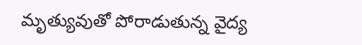మృత్యువుతో పోరాడుతున్న వైద్య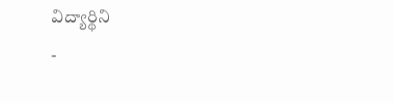విద్యార్థిని
-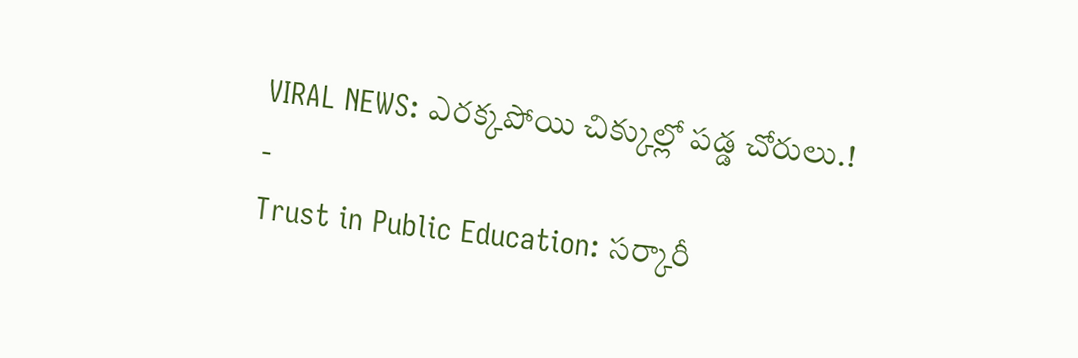VIRAL NEWS: ఎరక్కపోయి చిక్కుల్లో పడ్డ చోరులు.!
-
Trust in Public Education: సర్కారీ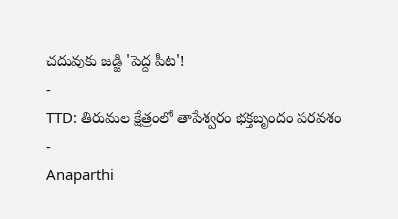చదువుకు జడ్జి 'పెద్ద పీట'!
-
TTD: తిరుమల క్షేత్రంలో తాపేశ్వరం భక్తబృందం పరవశం
-
Anaparthi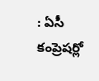: ఏసీ కంప్రెషర్లో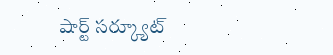షార్ట్ సర్క్యూట్